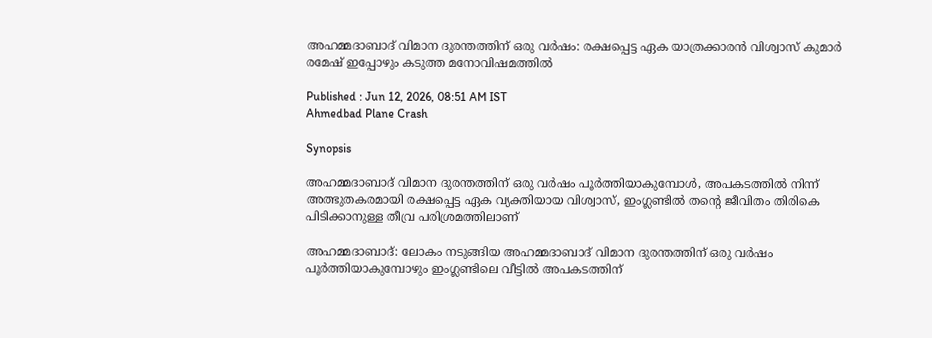അഹമ്മദാബാദ് വിമാന ദുരന്തത്തിന് ഒരു വർഷം: രക്ഷപ്പെട്ട ഏക യാത്രക്കാരൻ വിശ്വാസ് കുമാർ രമേഷ് ഇപ്പോഴും കടുത്ത മനോവിഷമത്തിൽ

Published : Jun 12, 2026, 08:51 AM IST
Ahmedbad Plane Crash

Synopsis

അഹമ്മദാബാദ് വിമാന ദുരന്തത്തിന് ഒരു വർഷം പൂർത്തിയാകുമ്പോൾ, അപകടത്തിൽ നിന്ന് അത്ഭുതകരമായി രക്ഷപ്പെട്ട ഏക വ്യക്തിയായ വിശ്വാസ്, ഇംഗ്ലണ്ടിൽ തന്റെ ജീവിതം തിരികെ പിടിക്കാനുള്ള തീവ്ര പരിശ്രമത്തിലാണ്

അഹമ്മദാബാദ്: ലോകം നടുങ്ങിയ അഹമ്മദാബാദ് വിമാന ദുരന്തത്തിന് ഒരു വർഷം പൂർത്തിയാകുമ്പോഴും ഇംഗ്ലണ്ടിലെ വീട്ടിൽ അപകടത്തിന്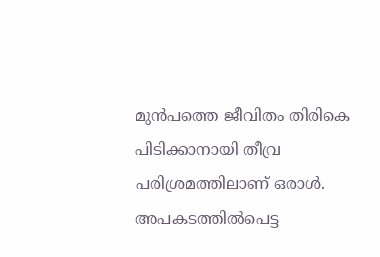മുൻപത്തെ ജീവിതം തിരികെ പിടിക്കാനായി തീവ്ര പരിശ്രമത്തിലാണ് ഒരാൾ. അപകടത്തിൽപെട്ട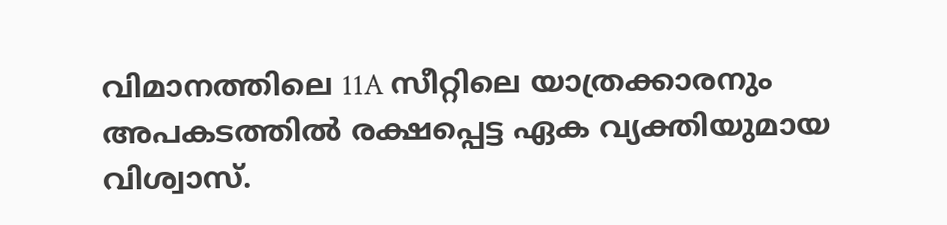വിമാനത്തിലെ 11A സീറ്റിലെ യാത്രക്കാരനും അപകടത്തിൽ രക്ഷപ്പെട്ട ഏക വ്യക്തിയുമായ വിശ്വാസ്.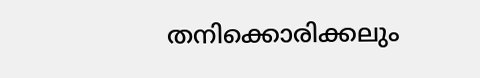തനിക്കൊരിക്കലും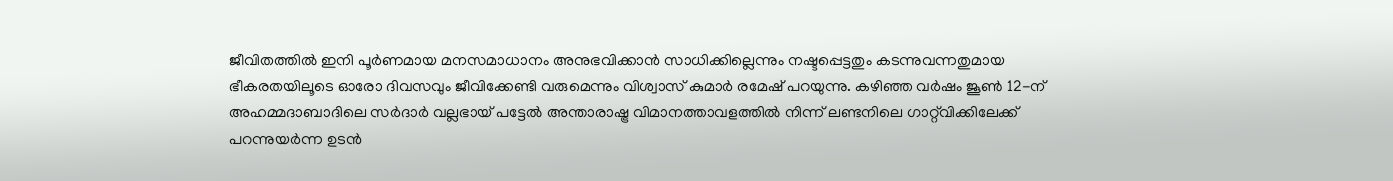ജീവിതത്തിൽ ഇനി പൂർണമായ മനസമാധാനം അനുഭവിക്കാൻ സാധിക്കില്ലെന്നും നഷ്ടപ്പെട്ടതും കടന്നുവന്നതുമായ ഭീകരതയിലൂടെ ഓരോ ദിവസവും ജീവിക്കേണ്ടി വരുമെന്നും വിശ്വാസ് കുമാർ രമേഷ് പറയുന്നു. കഴിഞ്ഞ വർഷം ജൂൺ 12-ന് അഹമ്മദാബാദിലെ സർദാർ വല്ലഭായ് പട്ടേൽ അന്താരാഷ്ട്ര വിമാനത്താവളത്തിൽ നിന്ന് ലണ്ടനിലെ ഗാറ്റ്‌വിക്കിലേക്ക് പറന്നുയർന്ന ഉടൻ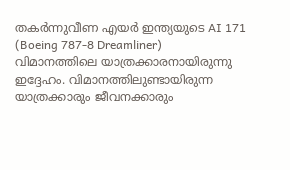തകർന്നുവീണ എയർ ഇന്ത്യയുടെ AI 171 (Boeing 787-8 Dreamliner) വിമാനത്തിലെ യാത്രക്കാരനായിരുന്നു ഇദ്ദേഹം. വിമാനത്തിലുണ്ടായിരുന്ന യാത്രക്കാരും ജീവനക്കാരും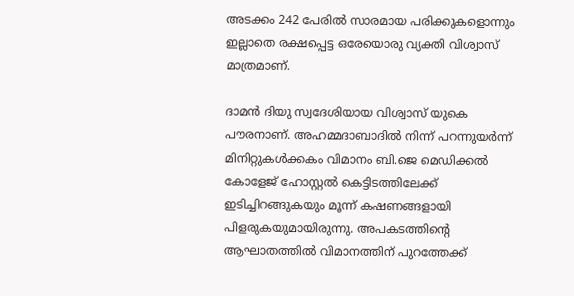അടക്കം 242 പേരിൽ സാരമായ പരിക്കുകളൊന്നും ഇല്ലാതെ രക്ഷപ്പെട്ട ഒരേയൊരു വ്യക്തി വിശ്വാസ് മാത്രമാണ്.

ദാമൻ ദിയു സ്വദേശിയായ വിശ്വാസ് യുകെ പൗരനാണ്. അഹമ്മദാബാദിൽ നിന്ന് പറന്നുയർന്ന് മിനിറ്റുകൾക്കകം വിമാനം ബി.ജെ മെഡിക്കൽ കോളേജ് ഹോസ്റ്റൽ കെട്ടിടത്തിലേക്ക് ഇടിച്ചിറങ്ങുകയും മൂന്ന് കഷണങ്ങളായി പിളരുകയുമായിരുന്നു. അപകടത്തിന്റെ ആഘാതത്തിൽ വിമാനത്തിന് പുറത്തേക്ക്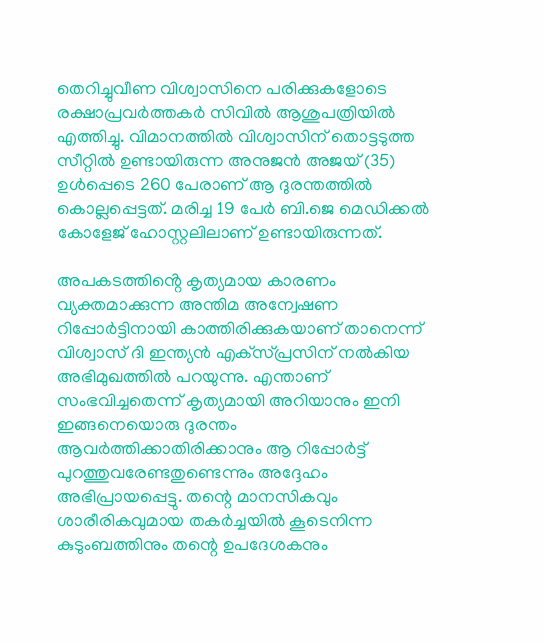തെറിച്ചുവീണ വിശ്വാസിനെ പരിക്കുകളോടെ രക്ഷാപ്രവർത്തകർ സിവിൽ ആശുപത്രിയിൽ എത്തിച്ചു. വിമാനത്തിൽ വിശ്വാസിന് തൊട്ടടുത്ത സീറ്റിൽ ഉണ്ടായിരുന്ന അനുജൻ അജയ് (35) ഉൾപ്പെടെ 260 പേരാണ് ആ ദുരന്തത്തിൽ കൊല്ലപ്പെട്ടത്. മരിച്ച 19 പേർ ബി.ജെ മെഡിക്കൽ കോളേജ് ഹോസ്റ്റലിലാണ് ഉണ്ടായിരുന്നത്.

അപകടത്തിൻ്റെ കൃത്യമായ കാരണം വ്യക്തമാക്കുന്ന അന്തിമ അന്വേഷണ റിപ്പോർട്ടിനായി കാത്തിരിക്കുകയാണ് താനെന്ന് വിശ്വാസ് ദി ഇന്ത്യൻ എക്‌സ്പ്രസിന് നൽകിയ അഭിമുഖത്തിൽ പറയുന്നു. എന്താണ് സംഭവിച്ചതെന്ന് കൃത്യമായി അറിയാനും ഇനി ഇങ്ങനെയൊരു ദുരന്തം ആവർത്തിക്കാതിരിക്കാനും ആ റിപ്പോർട്ട് പുറത്തുവരേണ്ടതുണ്ടെന്നും അദ്ദേഹം അഭിപ്രായപ്പെട്ടു. തന്റെ മാനസികവും ശാരീരികവുമായ തകർച്ചയിൽ കൂടെനിന്ന കുടുംബത്തിനും തന്റെ ഉപദേശകനും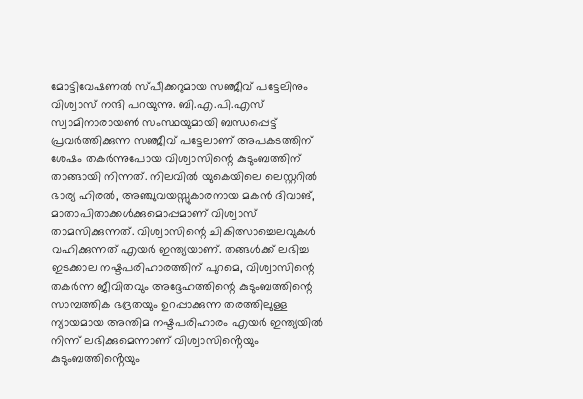മോട്ടിവേഷണൽ സ്പീക്കറുമായ സഞ്ജീവ് പട്ടേലിനും വിശ്വാസ് നന്ദി പറയുന്നു. ബി.എ.പി.എസ് സ്വാമിനാരായൺ സംസ്ഥയുമായി ബന്ധപ്പെട്ട് പ്രവർത്തിക്കുന്ന സഞ്ജീവ് പട്ടേലാണ് അപകടത്തിന് ശേഷം തകർന്നുപോയ വിശ്വാസിന്റെ കുടുംബത്തിന് താങ്ങായി നിന്നത്. നിലവിൽ യുകെയിലെ ലെസ്റ്ററിൽ ഭാര്യ ഹിരൽ, അഞ്ചുവയസ്സുകാരനായ മകൻ ദിവാങ്, മാതാപിതാക്കൾക്കുമൊപ്പമാണ് വിശ്വാസ് താമസിക്കുന്നത്. വിശ്വാസിന്റെ ചികിത്സാച്ചെലവുകൾ വഹിക്കുന്നത് എയർ ഇന്ത്യയാണ്. തങ്ങൾക്ക് ലഭിച്ച ഇടക്കാല നഷ്ടപരിഹാരത്തിന് പുറമെ, വിശ്വാസിന്റെ തകർന്ന ജീവിതവും അദ്ദേഹത്തിന്റെ കുടുംബത്തിന്റെ സാമ്പത്തിക ഭദ്രതയും ഉറപ്പാക്കുന്ന തരത്തിലുള്ള ന്യായമായ അന്തിമ നഷ്ടപരിഹാരം എയർ ഇന്ത്യയിൽ നിന്ന് ലഭിക്കുമെന്നാണ് വിശ്വാസിൻ്റെയും കുടുംബത്തിൻ്റെയും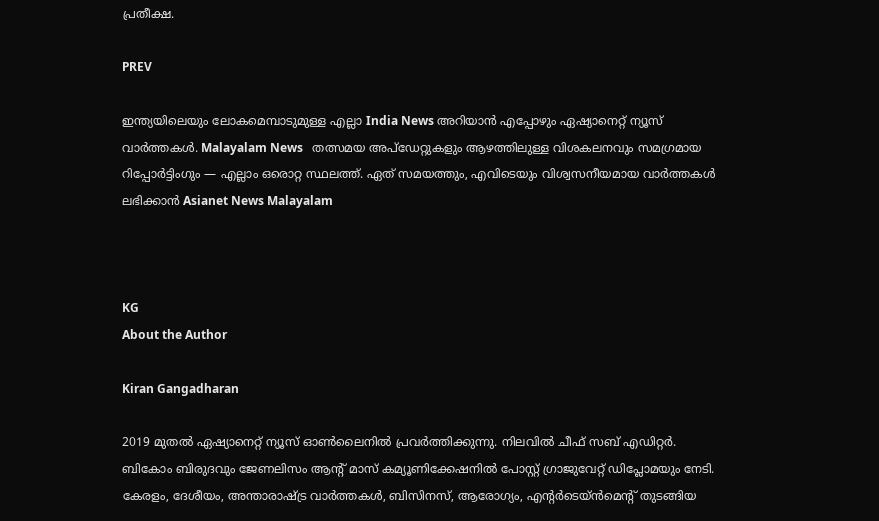പ്രതീക്ഷ.

PREV

ഇന്ത്യയിലെയും ലോകമെമ്പാടുമുള്ള എല്ലാ India News അറിയാൻ എപ്പോഴും ഏഷ്യാനെറ്റ് ന്യൂസ് വാർത്തകൾ. Malayalam News   തത്സമയ അപ്‌ഡേറ്റുകളും ആഴത്തിലുള്ള വിശകലനവും സമഗ്രമായ റിപ്പോർട്ടിംഗും — എല്ലാം ഒരൊറ്റ സ്ഥലത്ത്. ഏത് സമയത്തും, എവിടെയും വിശ്വസനീയമായ വാർത്തകൾ ലഭിക്കാൻ Asianet News Malayalam



KG
About the Author

Kiran Gangadharan

2019 മുതല്‍ ഏഷ്യാനെറ്റ് ന്യൂസ് ഓണ്‍ലൈനില്‍ പ്രവര്‍ത്തിക്കുന്നു. നിലവില്‍ ചീഫ് സബ് എഡിറ്റർ. ബികോം ബിരുദവും ജേണലിസം ആൻ്റ് മാസ് കമ്യൂണിക്കേഷനിൽ പോസ്റ്റ് ഗ്രാജുവേറ്റ് ഡിപ്ലോമയും നേടി. കേരളം, ദേശീയം, അന്താരാഷ്ട്ര വാര്‍ത്തകള്‍, ബിസിനസ്, ആരോഗ്യം, എന്റർടെയ്ൻമെൻ്റ് തുടങ്ങിയ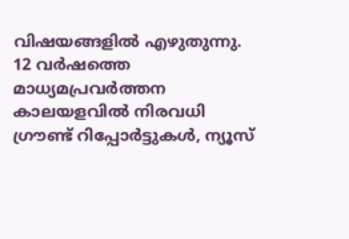വിഷയങ്ങളില്‍ എഴുതുന്നു. 12 വര്‍ഷത്തെ മാധ്യമപ്രവര്‍ത്തന കാലയളവില്‍ നിരവധി ഗ്രൗണ്ട് റിപ്പോര്‍ട്ടുകള്‍, ന്യൂസ്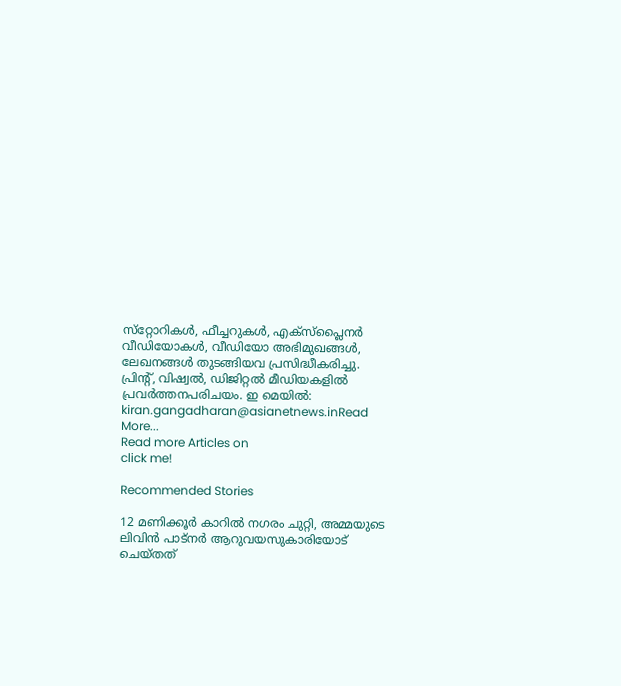സ്‌റ്റോറികള്‍, ഫീച്ചറുകള്‍, എക്‌സ്‌പ്ലൈന‍ർ വീഡിയോകൾ, വീഡിയോ അഭിമുഖങ്ങള്‍, ലേഖനങ്ങള്‍ തുടങ്ങിയവ പ്രസിദ്ധീകരിച്ചു. പ്രിന്റ്, വിഷ്വല്‍, ഡിജിറ്റല്‍ മീഡിയകളില്‍ പ്രവര്‍ത്തനപരിചയം. ഇ മെയില്‍: kiran.gangadharan@asianetnews.inRead More...
Read more Articles on
click me!

Recommended Stories

12 മണിക്കൂർ കാറില്‍ നഗരം ചുറ്റി, അമ്മയുടെ ലിവിൻ പാട്ന‌ർ ആറുവയസുകാരിയോട് ചെയ്തത്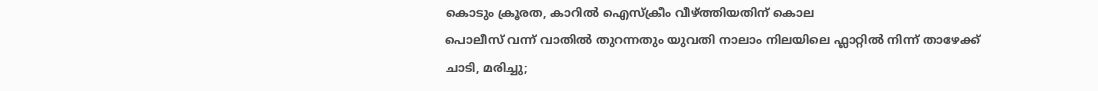കൊടും ക്രൂരത, കാറില്‍ ഐസ്ക്രീം വീഴ്ത്തിയതിന് കൊല
പൊലീസ് വന്ന് വാതിൽ തുറന്നതും യുവതി നാലാം നിലയിലെ ഫ്ലാറ്റിൽ നിന്ന് താഴേക്ക് ചാടി, മരിച്ചു;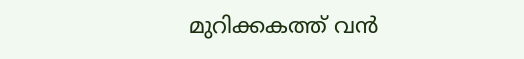മുറിക്കകത്ത് വൻ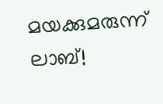മയക്കുമരുന്ന് ലാബ്!